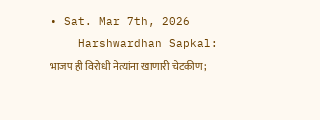• Sat. Mar 7th, 2026
    Harshwardhan Sapkal: भाजप ही विरोधी नेत्यांना खाणारी चेटकीण;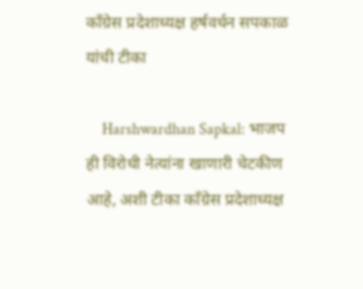काँग्रेस प्रदेशाध्यक्ष हर्षवर्धन सपकाळ यांची टीका

    Harshwardhan Sapkal: भाजप ही विरोधी नेत्यांना खाणारी चेटकीण आहे, अशी टीका काँग्रेस प्रदेशाध्यक्ष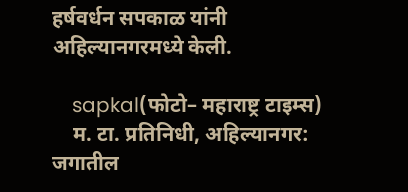हर्षवर्धन सपकाळ यांनी अहिल्यानगरमध्ये केली.

    sapkal(फोटो– महाराष्ट्र टाइम्स)
    म. टा. प्रतिनिधी, अहिल्यानगर: जगातील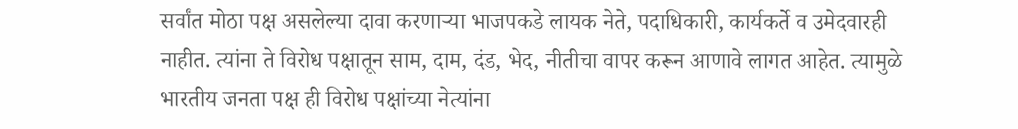सर्वांत मोठा पक्ष असलेल्या दावा करणाऱ्या भाजपकडे लायक नेते, पदाधिकारी, कार्यकर्ते व उमेदवारही नाहीत. त्यांना ते विरोध पक्षातून साम, दाम, दंड, भेद, नीतीचा वापर करून आणावे लागत आहेत. त्यामुळे भारतीय जनता पक्ष ही विरोध पक्षांच्या नेत्यांना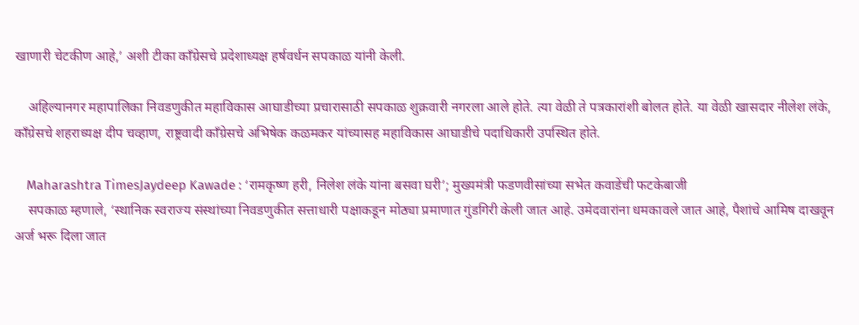खाणारी चेटकीण आहे,’ अशी टीका काँग्रेसचे प्रदेशाध्यक्ष हर्षवर्धन सपकाळ यांनी केली.

    अहिल्यानगर महापालिका निवडणुकीत महाविकास आघाडीच्या प्रचारासाठी सपकाळ शुक्रवारी नगरला आले होते. त्या वेळी ते पत्रकारांशी बोलत होते. या वेळी खासदार नीलेश लंके, काँग्रेसचे शहराध्यक्ष दीप चव्हाण, राष्ट्रवादी काँग्रेसचे अभिषेक कळमकर यांच्यासह महाविकास आघाडीचे पदाधिकारी उपस्थित होते.

    Maharashtra TimesJaydeep Kawade : ‘रामकृष्ण हरी, निलेश लंके यांना बसवा घरी’; मुख्यमंत्री फडणवीसांच्या सभेत कवाडेंची फटकेबाजी
    सपकाळ म्हणाले, ‘स्थानिक स्वराज्य संस्थांच्या निवडणुकीत सत्ताधारी पक्षाकडून मोठ्या प्रमाणात गुंडगिरी केली जात आहे. उमेदवारांना धमकावले जात आहे, पैशांचे आमिष दाखवून अर्ज भरू दिला जात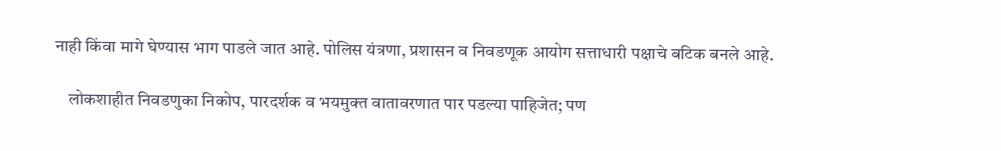नाही किंवा मागे घेण्यास भाग पाडले जात आहे. पोलिस यंत्रणा, प्रशासन व निवडणूक आयोग सत्ताधारी पक्षाचे बटिक बनले आहे.

    लोकशाहीत निवडणुका निकोप, पारदर्शक व भयमुक्त वातावरणात पार पडल्या पाहिजेत; पण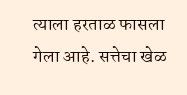त्याला हरताळ फासला गेला आहे. सत्तेचा खेळ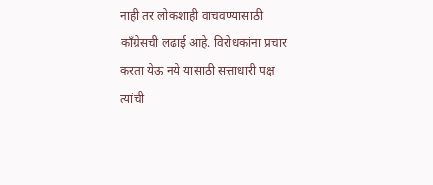नाही तर लोकशाही वाचवण्यासाठी काँग्रेसची लढाई आहे. विरोधकांना प्रचार करता येऊ नये यासाठी सत्ताधारी पक्ष त्यांची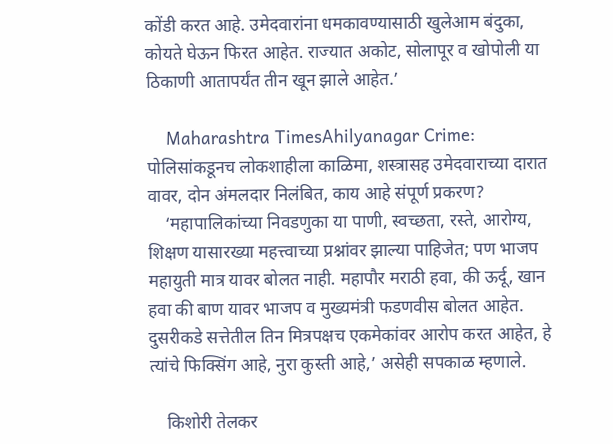कोंडी करत आहे. उमेदवारांना धमकावण्यासाठी खुलेआम बंदुका, कोयते घेऊन फिरत आहेत. राज्यात अकोट, सोलापूर व खोपोली या ठिकाणी आतापर्यंत तीन खून झाले आहेत.’

    Maharashtra TimesAhilyanagar Crime: पोलिसांकडूनच लोकशाहीला काळिमा, शस्त्रासह उमेदवाराच्या दारात वावर, दोन अंमलदार निलंबित, काय आहे संपूर्ण प्रकरण?
    ‘महापालिकांच्या निवडणुका या पाणी, स्वच्छता, रस्ते, आरोग्य, शिक्षण यासारख्या महत्त्वाच्या प्रश्नांवर झाल्या पाहिजेत; पण भाजप महायुती मात्र यावर बोलत नाही. महापौर मराठी हवा, की ऊर्दू, खान हवा की बाण यावर भाजप व मुख्यमंत्री फडणवीस बोलत आहेत. दुसरीकडे सत्तेतील तिन मित्रपक्षच एकमेकांवर आरोप करत आहेत, हे त्यांचे फिक्सिंग आहे, नुरा कुस्ती आहे,’ असेही सपकाळ म्हणाले.

    किशोरी तेलकर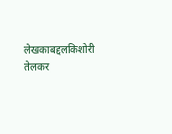लेखकाबद्दलकिशोरी तेलकर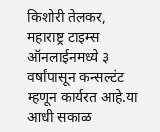किशोरी तेलकर, महाराष्ट्र टाइम्स ऑनलाईनमध्ये ३ वर्षांपासून कन्सल्टंट म्हणून कार्यरत आहे.या आधी सकाळ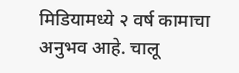मिडियामध्ये २ वर्ष कामाचा अनुभव आहे. चालू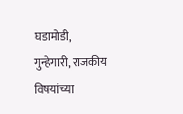घडामोडी, गुन्हेगारी, राजकीय विषयांच्या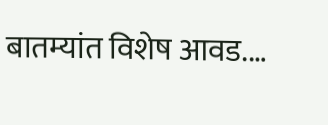बातम्यांत विशेष आवड.…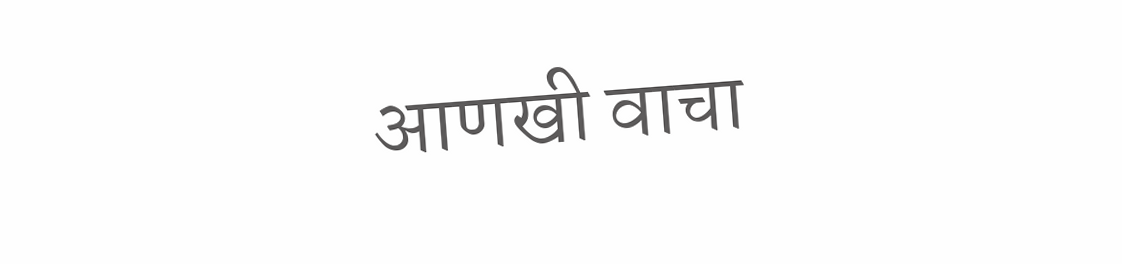आणखी वाचा